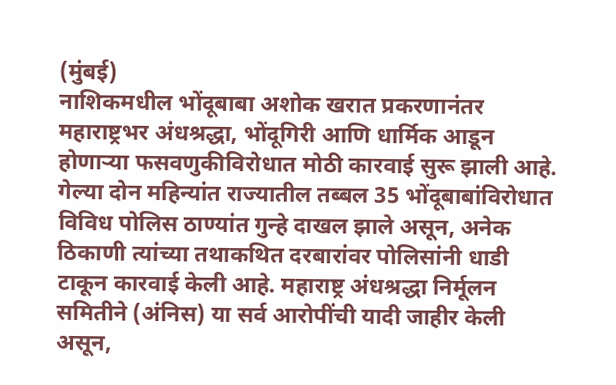(मुंबई)
नाशिकमधील भोंदूबाबा अशोक खरात प्रकरणानंतर महाराष्ट्रभर अंधश्रद्धा, भोंदूगिरी आणि धार्मिक आडून होणाऱ्या फसवणुकीविरोधात मोठी कारवाई सुरू झाली आहे. गेल्या दोन महिन्यांत राज्यातील तब्बल 35 भोंदूबाबांविरोधात विविध पोलिस ठाण्यांत गुन्हे दाखल झाले असून, अनेक ठिकाणी त्यांच्या तथाकथित दरबारांवर पोलिसांनी धाडी टाकून कारवाई केली आहे. महाराष्ट्र अंधश्रद्धा निर्मूलन समितीने (अंनिस) या सर्व आरोपींची यादी जाहीर केली असून,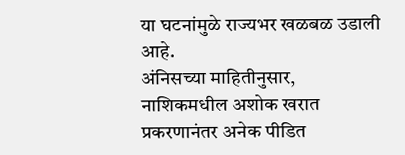या घटनांमुळे राज्यभर खळबळ उडाली आहे.
अंनिसच्या माहितीनुसार, नाशिकमधील अशोक खरात प्रकरणानंतर अनेक पीडित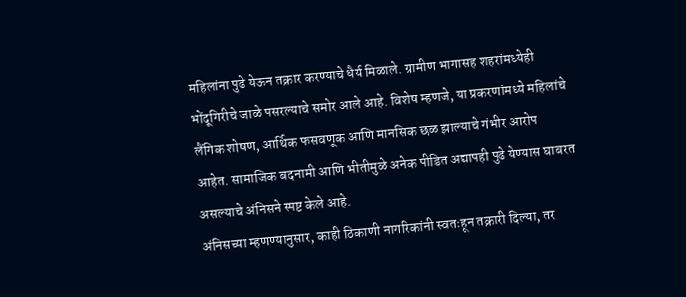महिलांना पुढे येऊन तक्रार करण्याचे धैर्य मिळाले. ग्रामीण भागासह शहरांमध्येही भोंदूगिरीचे जाळे पसरल्याचे समोर आले आहे. विशेष म्हणजे, या प्रकरणांमध्ये महिलांचे लैंगिक शोषण, आर्थिक फसवणूक आणि मानसिक छळ झाल्याचे गंभीर आरोप आहेत. सामाजिक बदनामी आणि भीतीमुळे अनेक पीडित अद्यापही पुढे येण्यास घाबरत असल्याचे अंनिसने स्पष्ट केले आहे.
अंनिसच्या म्हणण्यानुसार, काही ठिकाणी नागरिकांनी स्वतःहून तक्रारी दिल्या, तर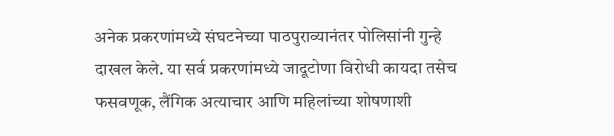अनेक प्रकरणांमध्ये संघटनेच्या पाठपुराव्यानंतर पोलिसांनी गुन्हे दाखल केले. या सर्व प्रकरणांमध्ये जादूटोणा विरोधी कायदा तसेच फसवणूक, लैंगिक अत्याचार आणि महिलांच्या शोषणाशी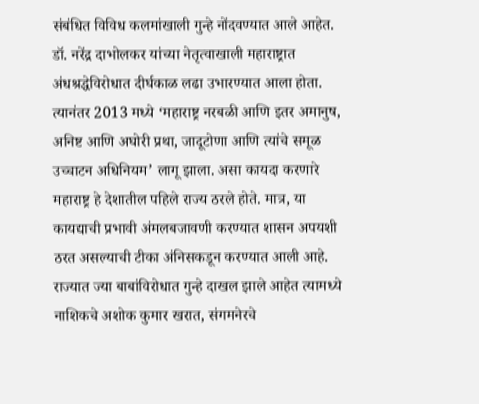संबंधित विविध कलमांखाली गुन्हे नोंदवण्यात आले आहेत.
डॉ. नरेंद्र दाभोलकर यांच्या नेतृत्वाखाली महाराष्ट्रात अंधश्रद्धेविरोधात दीर्घकाळ लढा उभारण्यात आला होता. त्यानंतर 2013 मध्ये ‘महाराष्ट्र नरबळी आणि इतर अमानुष, अनिष्ट आणि अघोरी प्रथा, जादूटोणा आणि त्यांचे समूळ उच्चाटन अधिनियम’ लागू झाला. असा कायदा करणारे महाराष्ट्र हे देशातील पहिले राज्य ठरले होते. मात्र, या कायद्याची प्रभावी अंमलबजावणी करण्यात शासन अपयशी ठरत असल्याची टीका अंनिसकडून करण्यात आली आहे.
राज्यात ज्या बाबांविरोधात गुन्हे दाखल झाले आहेत त्यामध्ये नाशिकचे अशोक कुमार खरात, संगमनेरचे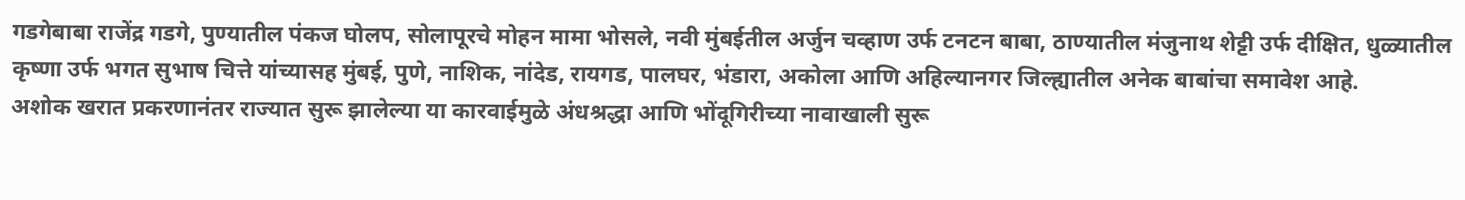गडगेबाबा राजेंद्र गडगे, पुण्यातील पंकज घोलप, सोलापूरचे मोहन मामा भोसले, नवी मुंबईतील अर्जुन चव्हाण उर्फ टनटन बाबा, ठाण्यातील मंजुनाथ शेट्टी उर्फ दीक्षित, धुळ्यातील कृष्णा उर्फ भगत सुभाष चित्ते यांच्यासह मुंबई, पुणे, नाशिक, नांदेड, रायगड, पालघर, भंडारा, अकोला आणि अहिल्यानगर जिल्ह्यातील अनेक बाबांचा समावेश आहे.
अशोक खरात प्रकरणानंतर राज्यात सुरू झालेल्या या कारवाईमुळे अंधश्रद्धा आणि भोंदूगिरीच्या नावाखाली सुरू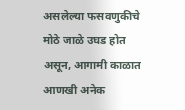असलेल्या फसवणुकीचे मोठे जाळे उघड होत असून, आगामी काळात आणखी अनेक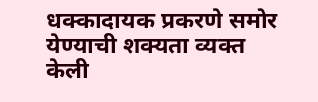धक्कादायक प्रकरणे समोर येण्याची शक्यता व्यक्त केली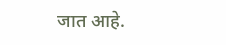जात आहे.